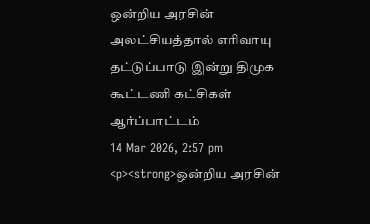ஒன்றிய அரசின் அலட்சியத்தால் எரிவாயு தட்டுப்பாடு இன்று திமுக கூட்டணி கட்சிகள் ஆர்ப்பாட்டம்
14 Mar 2026, 2:57 pm
<p><strong>ஒன்றிய அரசின்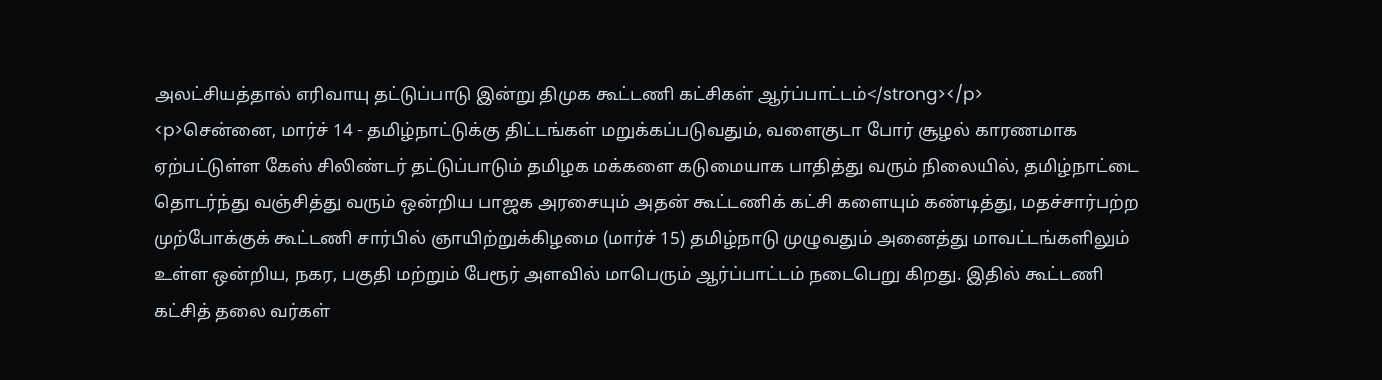அலட்சியத்தால் எரிவாயு தட்டுப்பாடு இன்று திமுக கூட்டணி கட்சிகள் ஆர்ப்பாட்டம்</strong></p>
<p>சென்னை, மார்ச் 14 - தமிழ்நாட்டுக்கு திட்டங்கள் மறுக்கப்படுவதும், வளைகுடா போர் சூழல் காரணமாக ஏற்பட்டுள்ள கேஸ் சிலிண்டர் தட்டுப்பாடும் தமிழக மக்களை கடுமையாக பாதித்து வரும் நிலையில், தமிழ்நாட்டை தொடர்ந்து வஞ்சித்து வரும் ஒன்றிய பாஜக அரசையும் அதன் கூட்டணிக் கட்சி களையும் கண்டித்து, மதச்சார்பற்ற முற்போக்குக் கூட்டணி சார்பில் ஞாயிற்றுக்கிழமை (மார்ச் 15) தமிழ்நாடு முழுவதும் அனைத்து மாவட்டங்களிலும் உள்ள ஒன்றிய, நகர, பகுதி மற்றும் பேரூர் அளவில் மாபெரும் ஆர்ப்பாட்டம் நடைபெறு கிறது. இதில் கூட்டணி கட்சித் தலை வர்கள்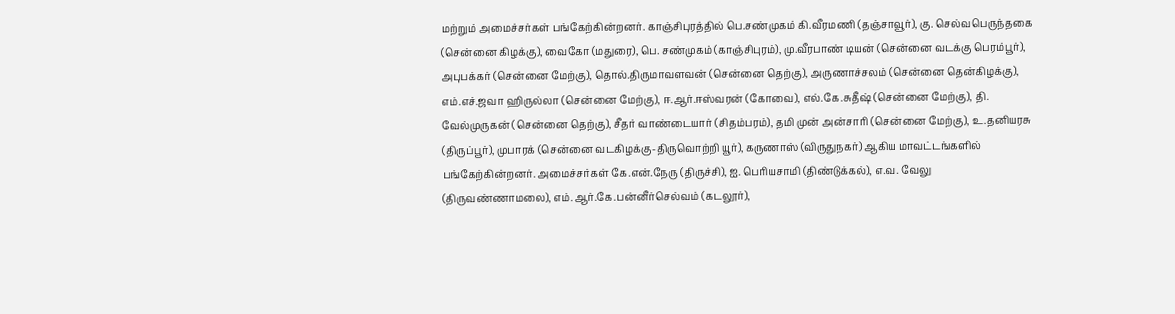மற்றும் அமைச்சர்கள் பங்கேற்கின்றனர். காஞ்சிபுரத்தில் பெ.சண்முகம் கி.வீரமணி (தஞ்சாவூர்), கு. செல்வபெருந்தகை (சென்னை கிழக்கு), வைகோ (மதுரை), பெ. சண்முகம் (காஞ்சிபுரம்), மு.வீரபாண் டியன் (சென்னை வடக்கு பெரம்பூர்), அபுபக்கர் (சென்னை மேற்கு), தொல்.திருமாவளவன் (சென்னை தெற்கு), அருணாச்சலம் (சென்னை தென்கிழக்கு), எம்.எச்.ஜவா ஹிருல்லா (சென்னை மேற்கு), ஈ.ஆர்.ஈஸ்வரன் (கோவை), எல்.கே.சுதீஷ் (சென்னை மேற்கு), தி. வேல்முருகன் (சென்னை தெற்கு), சீதர் வாண்டையார் (சிதம்பரம்), தமி முன் அன்சாரி (சென்னை மேற்கு), உ.தனியரசு (திருப்பூர்), முபாரக் (சென்னை வடகிழக்கு-திருவொற்றி யூர்), கருணாஸ் (விருதுநகர்) ஆகிய மாவட்டங்களில் பங்கேற்கின்றனர். அமைச்சர்கள் கே.என்.நேரு (திருச்சி), ஐ. பெரியசாமி (திண்டுக்கல்), எ.வ. வேலு (திருவண்ணாமலை), எம்.ஆர்.கே.பன்னீர்செல்வம் (கடலூர்),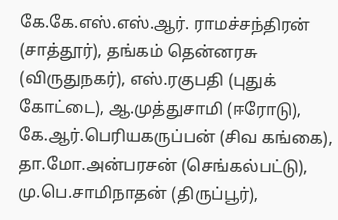கே.கே.எஸ்.எஸ்.ஆர். ராமச்சந்திரன் (சாத்தூர்), தங்கம் தென்னரசு (விருதுநகர்), எஸ்.ரகுபதி (புதுக் கோட்டை), ஆ.முத்துசாமி (ஈரோடு), கே.ஆர்.பெரியகருப்பன் (சிவ கங்கை), தா.மோ.அன்பரசன் (செங்கல்பட்டு), மு.பெ.சாமிநாதன் (திருப்பூர்),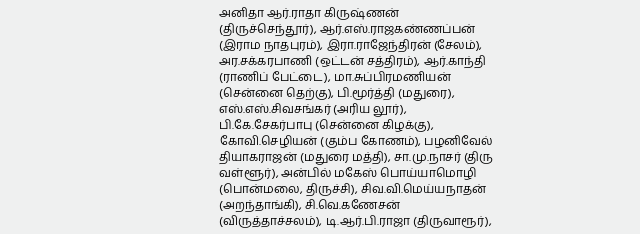அனிதா ஆர்.ராதா கிருஷ்ணன் (திருச்செந்தூர்), ஆர்.எஸ்.ராஜகண்ணப்பன் (இராம நாதபுரம்), இரா.ராஜேந்திரன் (சேலம்), அர.சக்கரபாணி (ஒட்டன் சத்திரம்), ஆர்.காந்தி (ராணிப் பேட்டை), மா.சுப்பிரமணியன் (சென்னை தெற்கு), பி.மூர்த்தி (மதுரை), எஸ்.எஸ்.சிவசங்கர் (அரிய லூர்), பி.கே.சேகர்பாபு (சென்னை கிழக்கு), கோவி.செழியன் (கும்ப கோணம்), பழனிவேல் தியாகராஜன் (மதுரை மத்தி), சா.மு.நாசர் (திரு வள்ளூர்), அன்பில் மகேஸ் பொய்யாமொழி (பொன்மலை, திருச்சி), சிவ.வி.மெய்யநாதன் (அறந்தாங்கி), சி.வெ.கணேசன் (விருத்தாச்சலம்), டி.ஆர்.பி.ராஜா (திருவாரூர்),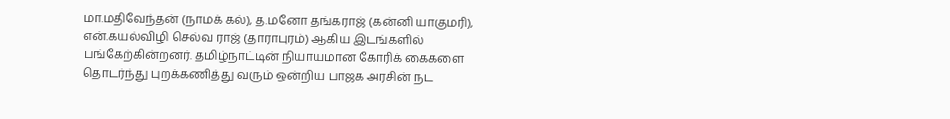மா.மதிவேந்தன் (நாமக் கல்), த.மனோ தங்கராஜ் (கன்னி யாகுமரி), என்.கயல்விழி செல்வ ராஜ் (தாராபுரம்) ஆகிய இடங்களில் பங்கேற்கின்றனர். தமிழ்நாட்டின் நியாயமான கோரிக் கைகளை தொடர்ந்து புறக்கணித்து வரும் ஒன்றிய பாஜக அரசின் நட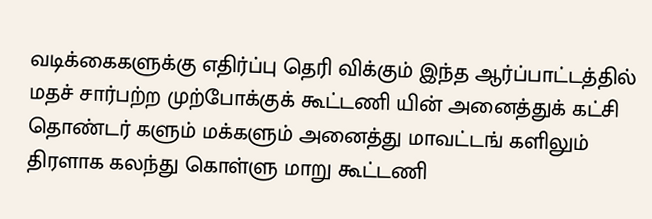வடிக்கைகளுக்கு எதிர்ப்பு தெரி விக்கும் இந்த ஆர்ப்பாட்டத்தில் மதச் சார்பற்ற முற்போக்குக் கூட்டணி யின் அனைத்துக் கட்சி தொண்டர் களும் மக்களும் அனைத்து மாவட்டங் களிலும் திரளாக கலந்து கொள்ளு மாறு கூட்டணி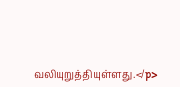வலியுறுத்தியுள்ளது.</p>